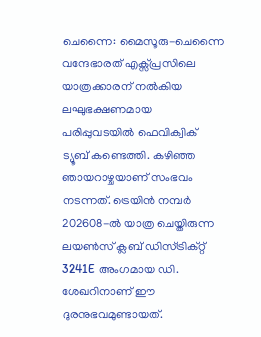ചെന്നൈ: മൈസൂരു-ചെന്നൈ വന്ദേഭാരത് എക്സ്പ്രസിലെ യാത്രക്കാരന് നൽകിയ ലഘുഭക്ഷണമായ പരിപ്പുവടയിൽ ഫെവിക്വിക് ട്യൂബ് കണ്ടെത്തി. കഴിഞ്ഞ ഞായറാഴ്ചയാണ് സംഭവം നടന്നത്. ട്രെയിൻ നമ്പർ 202608-ൽ യാത്ര ചെയ്തിരുന്ന ലയൺസ് ക്ലബ് ഡിസ്ട്രിക്റ്റ് 3241E അംഗമായ ഡി. ശേഖറിനാണ് ഈ ദുരനുഭവമുണ്ടായത്.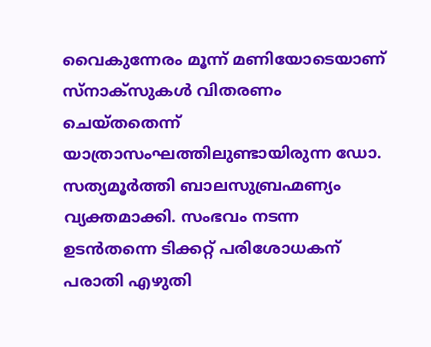വൈകുന്നേരം മൂന്ന് മണിയോടെയാണ് സ്നാക്സുകൾ വിതരണം ചെയ്തതെന്ന് യാത്രാസംഘത്തിലുണ്ടായിരുന്ന ഡോ. സത്യമൂർത്തി ബാലസുബ്രഹ്മണ്യം വ്യക്തമാക്കി. സംഭവം നടന്ന ഉടൻതന്നെ ടിക്കറ്റ് പരിശോധകന് പരാതി എഴുതി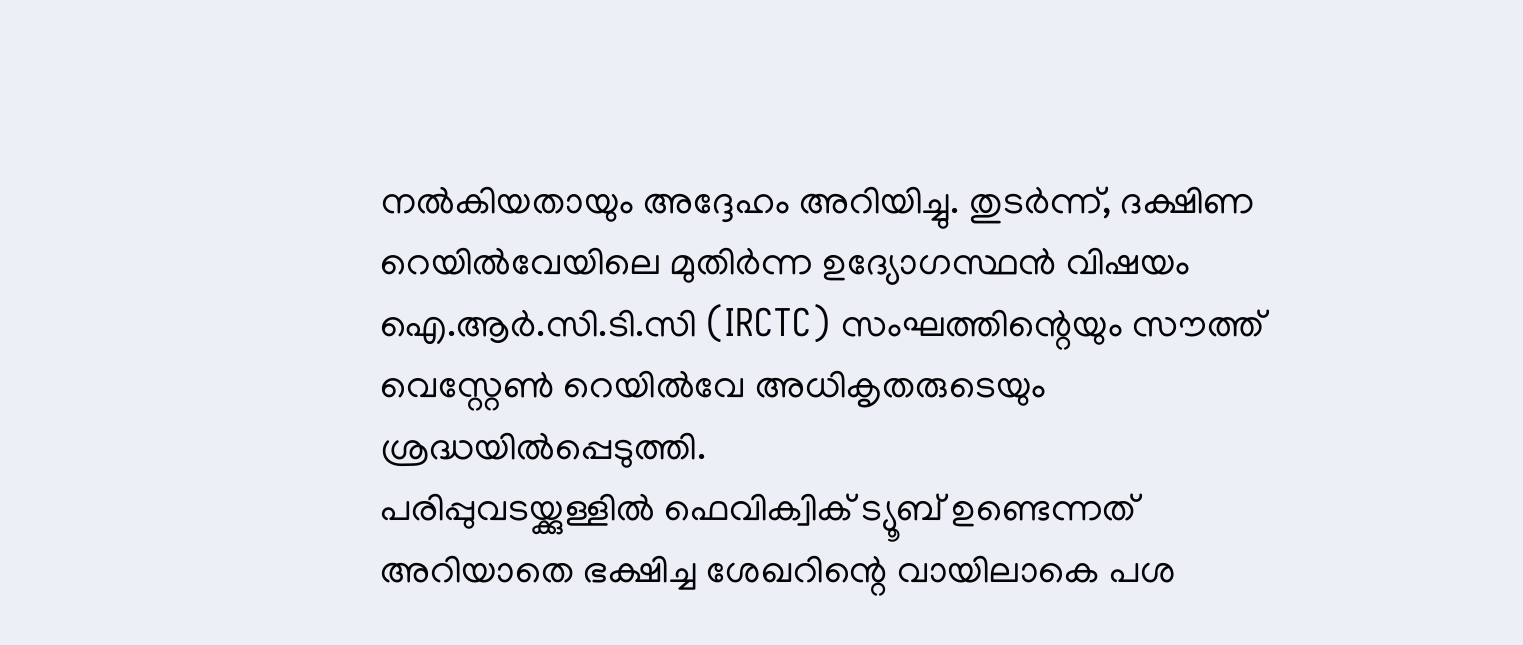നൽകിയതായും അദ്ദേഹം അറിയിച്ചു. തുടർന്ന്, ദക്ഷിണ റെയിൽവേയിലെ മുതിർന്ന ഉദ്യോഗസ്ഥൻ വിഷയം ഐ.ആർ.സി.ടി.സി (IRCTC) സംഘത്തിന്റെയും സൗത്ത് വെസ്റ്റേൺ റെയിൽവേ അധികൃതരുടെയും ശ്രദ്ധയിൽപ്പെടുത്തി.
പരിപ്പുവടയ്ക്കുള്ളിൽ ഫെവിക്വിക് ട്യൂബ് ഉണ്ടെന്നത് അറിയാതെ ഭക്ഷിച്ച ശേഖറിന്റെ വായിലാകെ പശ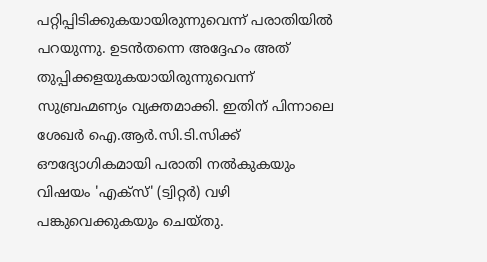പറ്റിപ്പിടിക്കുകയായിരുന്നുവെന്ന് പരാതിയിൽ പറയുന്നു. ഉടൻതന്നെ അദ്ദേഹം അത് തുപ്പിക്കളയുകയായിരുന്നുവെന്ന് സുബ്രഹ്മണ്യം വ്യക്തമാക്കി. ഇതിന് പിന്നാലെ ശേഖർ ഐ.ആർ.സി.ടി.സിക്ക് ഔദ്യോഗികമായി പരാതി നൽകുകയും വിഷയം 'എക്സ്' (ട്വിറ്റർ) വഴി പങ്കുവെക്കുകയും ചെയ്തു.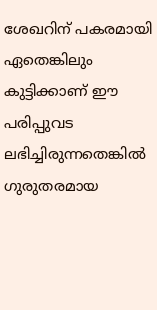ശേഖറിന് പകരമായി ഏതെങ്കിലും കുട്ടിക്കാണ് ഈ പരിപ്പുവട ലഭിച്ചിരുന്നതെങ്കിൽ ഗുരുതരമായ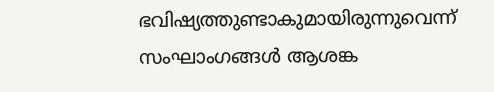ഭവിഷ്യത്തുണ്ടാകുമായിരുന്നുവെന്ന് സംഘാംഗങ്ങൾ ആശങ്ക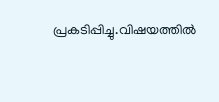പ്രകടിപ്പിച്ചു.വിഷയത്തിൽ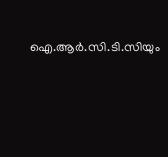ഐ.ആർ.സി.ടി.സിയും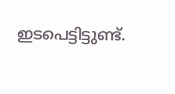ഇടപെട്ടിട്ടുണ്ട്.